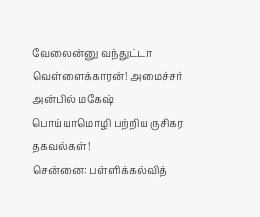வேலைன்னு வந்துட்டா வெள்ளைக்காரன்! அமைச்சர் அன்பில் மகேஷ் பொய்யாமொழி பற்றிய ருசிகர தகவல்கள்!
சென்னை: பள்ளிக்கல்வித்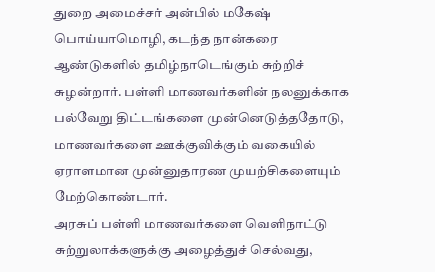துறை அமைச்சர் அன்பில் மகேஷ் பொய்யாமொழி, கடந்த நான்கரை ஆண்டுகளில் தமிழ்நாடெங்கும் சுற்றிச் சுழன்றார். பள்ளி மாணவர்களின் நலனுக்காக பல்வேறு திட்டங்களை முன்னெடுத்ததோடு, மாணவர்களை ஊக்குவிக்கும் வகையில் ஏராளமான முன்னுதாரண முயற்சிகளையும் மேற்கொண்டார்.
அரசுப் பள்ளி மாணவர்களை வெளிநாட்டு சுற்றுலாக்களுக்கு அழைத்துச் செல்வது,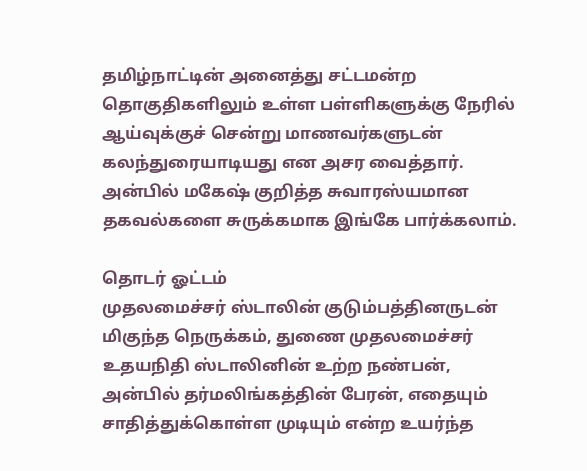தமிழ்நாட்டின் அனைத்து சட்டமன்ற தொகுதிகளிலும் உள்ள பள்ளிகளுக்கு நேரில் ஆய்வுக்குச் சென்று மாணவர்களுடன் கலந்துரையாடியது என அசர வைத்தார். அன்பில் மகேஷ் குறித்த சுவாரஸ்யமான தகவல்களை சுருக்கமாக இங்கே பார்க்கலாம்.

தொடர் ஓட்டம்
முதலமைச்சர் ஸ்டாலின் குடும்பத்தினருடன் மிகுந்த நெருக்கம், துணை முதலமைச்சர் உதயநிதி ஸ்டாலினின் உற்ற நண்பன், அன்பில் தர்மலிங்கத்தின் பேரன், எதையும் சாதித்துக்கொள்ள முடியும் என்ற உயர்ந்த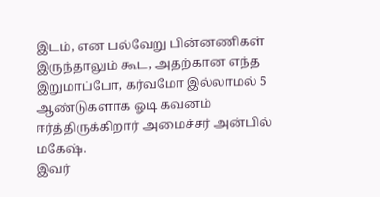இடம், என பல்வேறு பின்னணிகள் இருந்தாலும் கூட, அதற்கான எந்த இறுமாப்போ, கர்வமோ இல்லாமல் 5 ஆண்டுகளாக ஓடி கவனம் ஈர்த்திருக்கிறார் அமைச்சர் அன்பில் மகேஷ்.
இவர்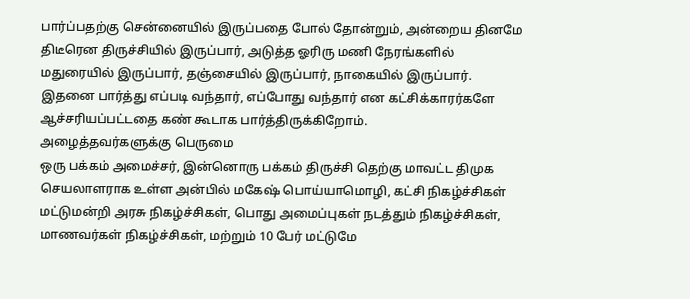பார்ப்பதற்கு சென்னையில் இருப்பதை போல் தோன்றும், அன்றைய தினமே திடீரென திருச்சியில் இருப்பார், அடுத்த ஓரிரு மணி நேரங்களில் மதுரையில் இருப்பார், தஞ்சையில் இருப்பார், நாகையில் இருப்பார். இதனை பார்த்து எப்படி வந்தார், எப்போது வந்தார் என கட்சிக்காரர்களே ஆச்சரியப்பட்டதை கண் கூடாக பார்த்திருக்கிறோம்.
அழைத்தவர்களுக்கு பெருமை
ஒரு பக்கம் அமைச்சர், இன்னொரு பக்கம் திருச்சி தெற்கு மாவட்ட திமுக செயலாளராக உள்ள அன்பில் மகேஷ் பொய்யாமொழி, கட்சி நிகழ்ச்சிகள் மட்டுமன்றி அரசு நிகழ்ச்சிகள், பொது அமைப்புகள் நடத்தும் நிகழ்ச்சிகள், மாணவர்கள் நிகழ்ச்சிகள், மற்றும் 10 பேர் மட்டுமே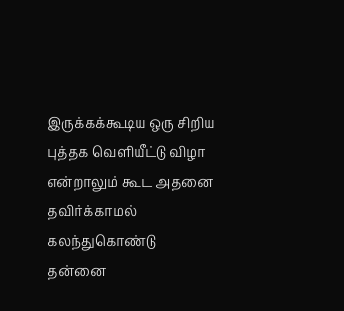இருக்கக்கூடிய ஒரு சிறிய புத்தக வெளியீட்டு விழா என்றாலும் கூட அதனை தவிர்க்காமல் கலந்துகொண்டு தன்னை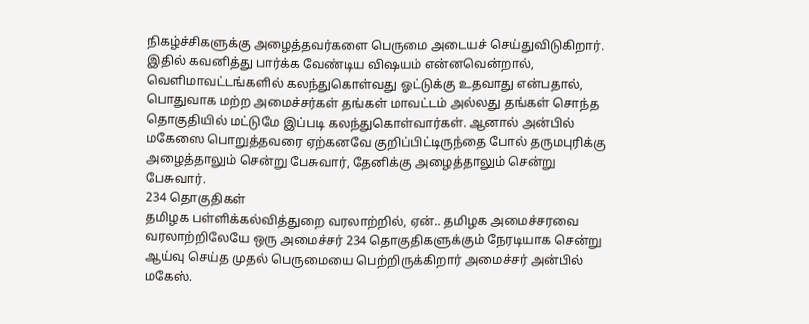நிகழ்ச்சிகளுக்கு அழைத்தவர்களை பெருமை அடையச் செய்துவிடுகிறார்.
இதில் கவனித்து பார்க்க வேண்டிய விஷயம் என்னவென்றால், வெளிமாவட்டங்களில் கலந்துகொள்வது ஓட்டுக்கு உதவாது என்பதால், பொதுவாக மற்ற அமைச்சர்கள் தங்கள் மாவட்டம் அல்லது தங்கள் சொந்த தொகுதியில் மட்டுமே இப்படி கலந்துகொள்வார்கள். ஆனால் அன்பில் மகேஸை பொறுத்தவரை ஏற்கனவே குறிப்பிட்டிருந்தை போல் தருமபுரிக்கு அழைத்தாலும் சென்று பேசுவார், தேனிக்கு அழைத்தாலும் சென்று பேசுவார்.
234 தொகுதிகள்
தமிழக பள்ளிக்கல்வித்துறை வரலாற்றில், ஏன்.. தமிழக அமைச்சரவை வரலாற்றிலேயே ஒரு அமைச்சர் 234 தொகுதிகளுக்கும் நேரடியாக சென்று ஆய்வு செய்த முதல் பெருமையை பெற்றிருக்கிறார் அமைச்சர் அன்பில் மகேஸ்.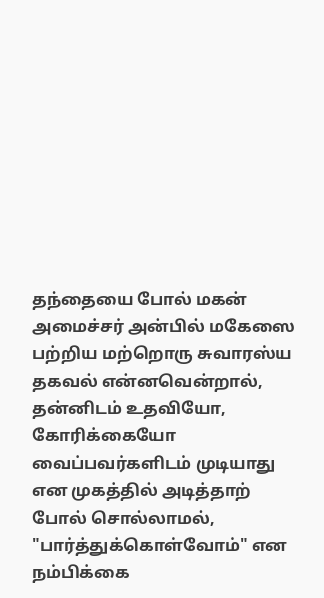தந்தையை போல் மகன்
அமைச்சர் அன்பில் மகேஸை பற்றிய மற்றொரு சுவாரஸ்ய தகவல் என்னவென்றால், தன்னிடம் உதவியோ, கோரிக்கையோ வைப்பவர்களிடம் முடியாது என முகத்தில் அடித்தாற் போல் சொல்லாமல், "பார்த்துக்கொள்வோம்" என நம்பிக்கை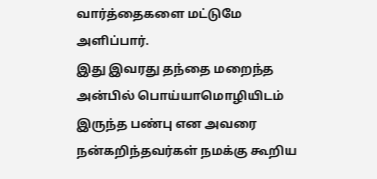வார்த்தைகளை மட்டுமே அளிப்பார்.
இது இவரது தந்தை மறைந்த அன்பில் பொய்யாமொழியிடம் இருந்த பண்பு என அவரை நன்கறிந்தவர்கள் நமக்கு கூறிய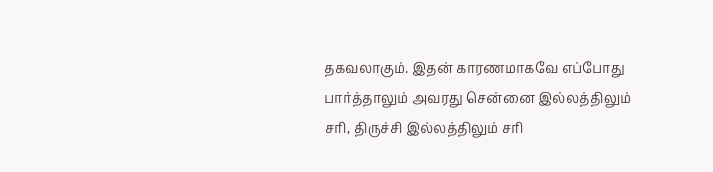தகவலாகும். இதன் காரணமாகவே எப்போது பார்த்தாலும் அவரது சென்னை இல்லத்திலும் சரி, திருச்சி இல்லத்திலும் சரி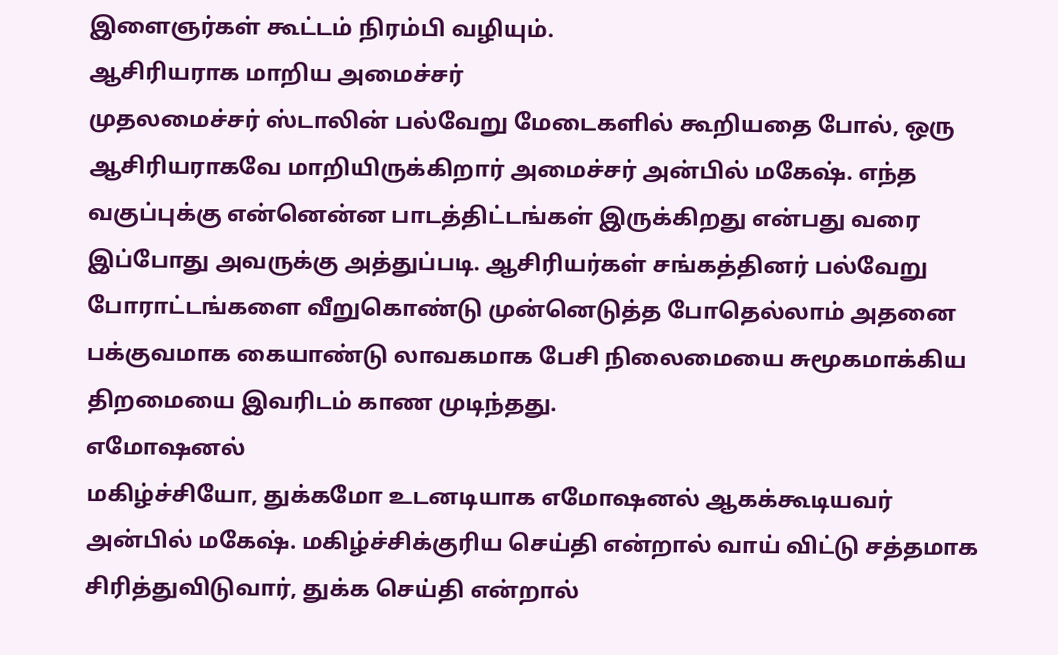இளைஞர்கள் கூட்டம் நிரம்பி வழியும்.
ஆசிரியராக மாறிய அமைச்சர்
முதலமைச்சர் ஸ்டாலின் பல்வேறு மேடைகளில் கூறியதை போல், ஒரு ஆசிரியராகவே மாறியிருக்கிறார் அமைச்சர் அன்பில் மகேஷ். எந்த வகுப்புக்கு என்னென்ன பாடத்திட்டங்கள் இருக்கிறது என்பது வரை இப்போது அவருக்கு அத்துப்படி. ஆசிரியர்கள் சங்கத்தினர் பல்வேறு போராட்டங்களை வீறுகொண்டு முன்னெடுத்த போதெல்லாம் அதனை பக்குவமாக கையாண்டு லாவகமாக பேசி நிலைமையை சுமூகமாக்கிய திறமையை இவரிடம் காண முடிந்தது.
எமோஷனல்
மகிழ்ச்சியோ, துக்கமோ உடனடியாக எமோஷனல் ஆகக்கூடியவர் அன்பில் மகேஷ். மகிழ்ச்சிக்குரிய செய்தி என்றால் வாய் விட்டு சத்தமாக சிரித்துவிடுவார், துக்க செய்தி என்றால்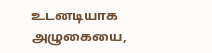உடனடியாக அழுகையை,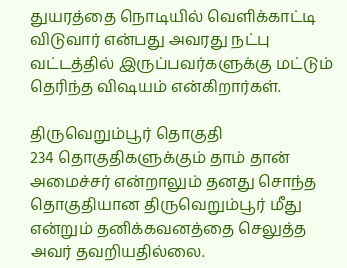துயரத்தை நொடியில் வெளிக்காட்டி விடுவார் என்பது அவரது நட்பு வட்டத்தில் இருப்பவர்களுக்கு மட்டும் தெரிந்த விஷயம் என்கிறார்கள்.

திருவெறும்பூர் தொகுதி
234 தொகுதிகளுக்கும் தாம் தான் அமைச்சர் என்றாலும் தனது சொந்த தொகுதியான திருவெறும்பூர் மீது என்றும் தனிக்கவனத்தை செலுத்த அவர் தவறியதில்லை.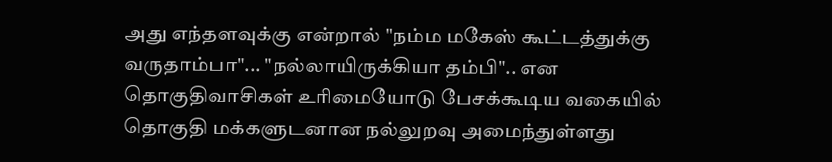அது எந்தளவுக்கு என்றால் "நம்ம மகேஸ் கூட்டத்துக்கு வருதாம்பா"... "நல்லாயிருக்கியா தம்பி".. என தொகுதிவாசிகள் உரிமையோடு பேசக்கூடிய வகையில் தொகுதி மக்களுடனான நல்லுறவு அமைந்துள்ளது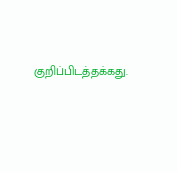குறிப்பிடத்தக்கது.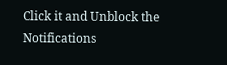Click it and Unblock the Notifications